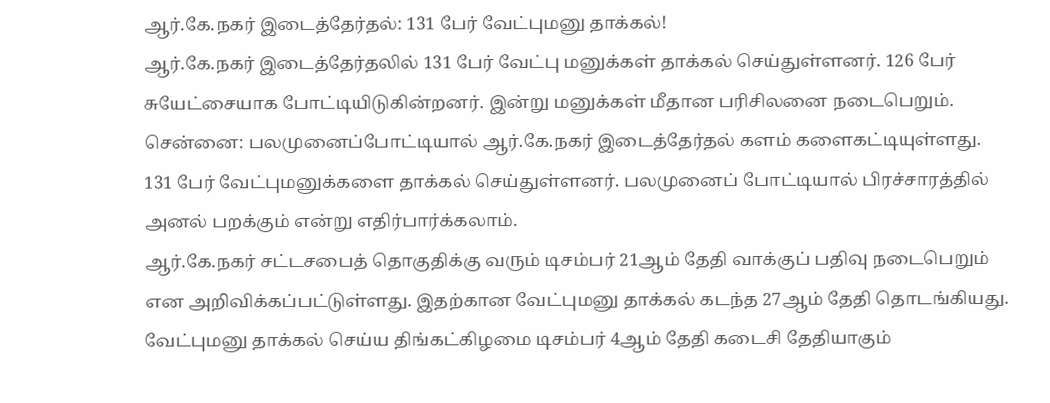ஆர்.கே.நகர் இடைத்தேர்தல்: 131 பேர் வேட்புமனு தாக்கல்!
ஆர்.கே.நகர் இடைத்தேர்தலில் 131 பேர் வேட்பு மனுக்கள் தாக்கல் செய்துள்ளனர். 126 பேர் சுயேட்சையாக போட்டியிடுகின்றனர். இன்று மனுக்கள் மீதான பரிசிலனை நடைபெறும்.
சென்னை: பலமுனைப்போட்டியால் ஆர்.கே.நகர் இடைத்தேர்தல் களம் களைகட்டியுள்ளது.
131 பேர் வேட்புமனுக்களை தாக்கல் செய்துள்ளனர். பலமுனைப் போட்டியால் பிரச்சாரத்தில் அனல் பறக்கும் என்று எதிர்பார்க்கலாம்.
ஆர்.கே.நகர் சட்டசபைத் தொகுதிக்கு வரும் டிசம்பர் 21ஆம் தேதி வாக்குப் பதிவு நடைபெறும் என அறிவிக்கப்பட்டுள்ளது. இதற்கான வேட்புமனு தாக்கல் கடந்த 27ஆம் தேதி தொடங்கியது.
வேட்புமனு தாக்கல் செய்ய திங்கட்கிழமை டிசம்பர் 4ஆம் தேதி கடைசி தேதியாகும்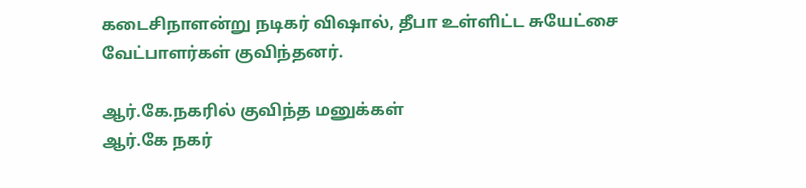கடைசிநாளன்று நடிகர் விஷால், தீபா உள்ளிட்ட சுயேட்சை வேட்பாளர்கள் குவிந்தனர்.

ஆர்.கே.நகரில் குவிந்த மனுக்கள்
ஆர்.கே நகர்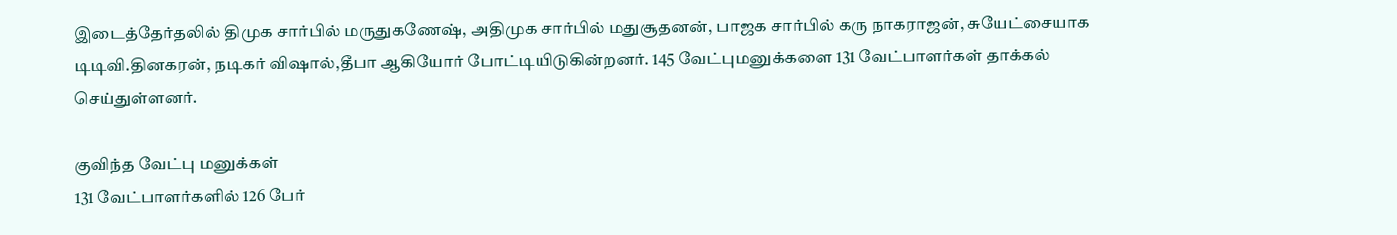இடைத்தேர்தலில் திமுக சார்பில் மருதுகணேஷ், அதிமுக சார்பில் மதுசூதனன், பாஜக சார்பில் கரு நாகராஜன், சுயேட்சையாக டிடிவி.தினகரன், நடிகர் விஷால்,தீபா ஆகியோர் போட்டியிடுகின்றனர். 145 வேட்புமனுக்களை 131 வேட்பாளர்கள் தாக்கல் செய்துள்ளனர்.

குவிந்த வேட்பு மனுக்கள்
131 வேட்பாளர்களில் 126 பேர்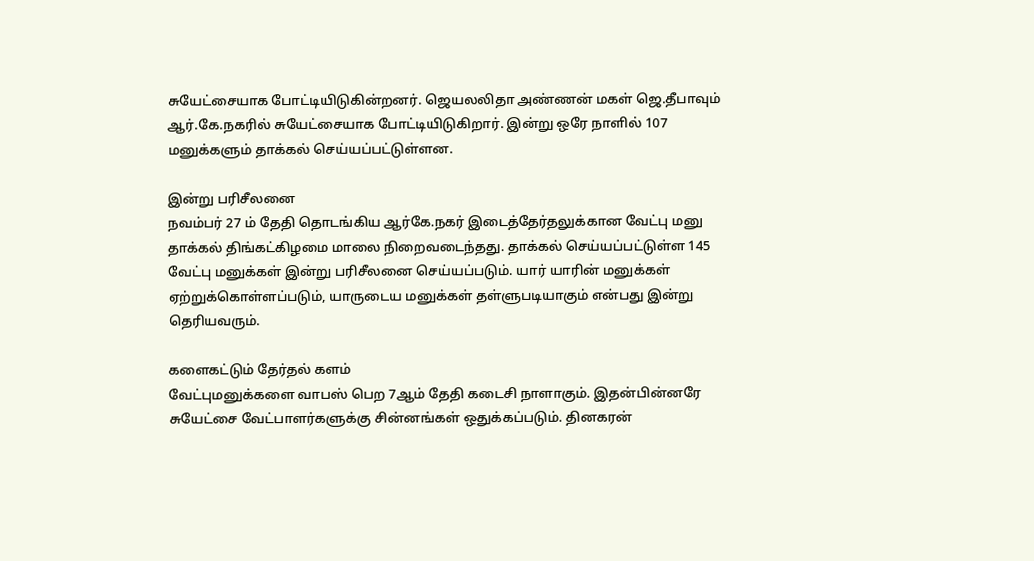சுயேட்சையாக போட்டியிடுகின்றனர். ஜெயலலிதா அண்ணன் மகள் ஜெ.தீபாவும் ஆர்.கே.நகரில் சுயேட்சையாக போட்டியிடுகிறார். இன்று ஒரே நாளில் 107 மனுக்களும் தாக்கல் செய்யப்பட்டுள்ளன.

இன்று பரிசீலனை
நவம்பர் 27 ம் தேதி தொடங்கிய ஆர்கே.நகர் இடைத்தேர்தலுக்கான வேட்பு மனு தாக்கல் திங்கட்கிழமை மாலை நிறைவடைந்தது. தாக்கல் செய்யப்பட்டுள்ள 145 வேட்பு மனுக்கள் இன்று பரிசீலனை செய்யப்படும். யார் யாரின் மனுக்கள் ஏற்றுக்கொள்ளப்படும், யாருடைய மனுக்கள் தள்ளுபடியாகும் என்பது இன்று தெரியவரும்.

களைகட்டும் தேர்தல் களம்
வேட்புமனுக்களை வாபஸ் பெற 7ஆம் தேதி கடைசி நாளாகும். இதன்பின்னரே சுயேட்சை வேட்பாளர்களுக்கு சின்னங்கள் ஒதுக்கப்படும். தினகரன்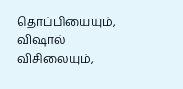தொப்பியையும், விஷால் விசிலையும்,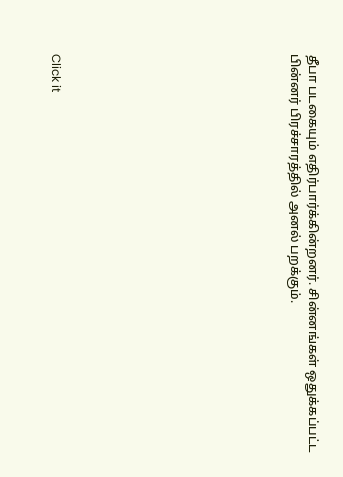தீபா படகையும் எதிர்பார்க்கின்றனர். சின்னங்கள் ஒதுக்கப்பட்ட பின்னர் பிரச்சாரத்தில் அனல் பறக்கும்.












Click it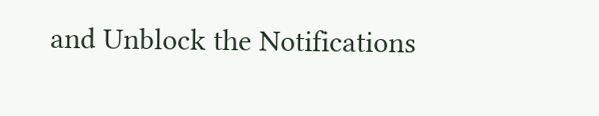and Unblock the Notifications